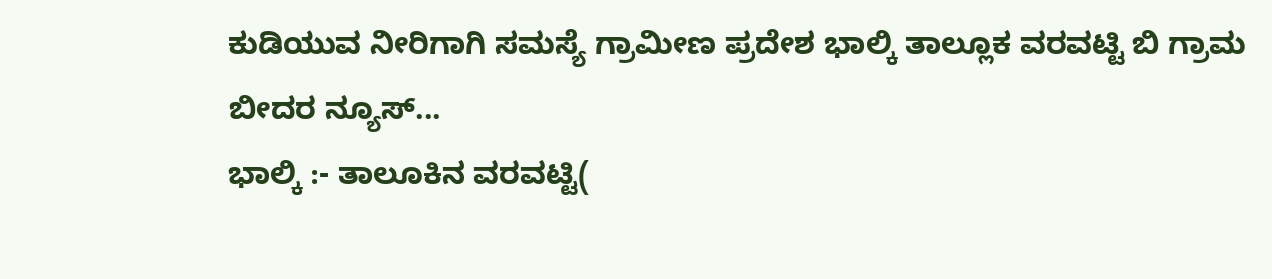ಕುಡಿಯುವ ನೀರಿಗಾಗಿ ಸಮಸ್ಯೆ ಗ್ರಾಮೀಣ ಪ್ರದೇಶ ಭಾಲ್ಕಿ ತಾಲ್ಲೂಕ ವರವಟ್ಟಿ ಬಿ ಗ್ರಾಮ
ಬೀದರ ನ್ಯೂಸ್...
ಭಾಲ್ಕಿ :- ತಾಲೂಕಿನ ವರವಟ್ಟಿ(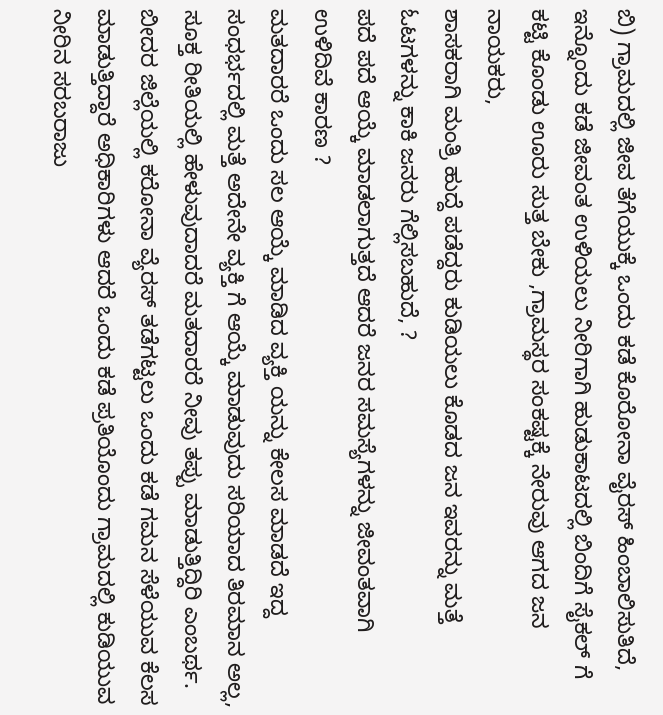ಬಿ) ಗ್ರಾಮದಲ್ಲಿ ಜೀವ ತೆಗೆಯುಕ್ಕೆ ಒಂದು ಕಡೆ ಕೊರೋನಾ ವೈರಸ್ ಹಿಂಬಾಲಿಸುತಿದೆ,
ಇನ್ನೊಂದು ಕಡೆ ಜೀವಂತ ಉಳಿಯಲು ನೀರಿಗಾಗಿ ಹುಡುಕಾಟದಲ್ಲಿ ಬಿಂದಿಗೆ ಸೈಕಲ್ ಗೆ ಕಟ್ಟಿ ಕೊಂಡು ಊರು ಸುತ್ತ ಬೇಕು ,ಗ್ರಾಮಸ್ಥರ ಸಂಕಷ್ಟಕ್ಕೆ ನೇರುವು ಆಗದ ಜನ ನಾಯಕರು,
ಶಾಸಕರಾಗಿ ಮಂತ್ರಿ ಹುದ್ದೆ ಪಡೆದ್ದರು ಕುಡಿಯಲು ಕೊಡದ ಜನ ಇವರನ್ನು ಮತ್ತೆ ಓಟಗಳನ್ನು ಕಾಕಿ ಜನರು ಗೆಲ್ಲಿಸಬಹುದೆ, ?
ಪದೆ ಪದೆ ಆಯ್ಕೆ ಮಾಡಲಾಗುತ್ತದೆ ಆದರೆ ಜನರ ಸಮಸ್ಯೆಗಳನ್ನು ಜೀವಂತವಾಗಿ ಉಳಿದಿವೆ ಕಾರಣ ?
ಮತದಾರರೆ ಒಂದು ಸಲ ಆಯ್ಕೆ ಮಾಡಿದ ವ್ಯಕ್ತಿ ಯನ್ನು ಕೇಲಸ ಮಾಡದೆ ಇದ್ದ ಸಂಧರ್ಭದಲ್ಲಿ ಮತ್ತೆ ಅದೇನೇ ವ್ಯಕ್ತಿ ಗೆ ಆಯ್ಕೆ ಮಾಡುವುದು ಸರಿಯಾದ ತಿರಮಾನ ಅಲ್ಲ,
ಸೂಕ್ತ ರೀತಿಯಲ್ಲಿ ಹೇಳುವುದಾದರೆ ಮತದಾರರೆ ನೀವು ತಪ್ಪು ಮಾಡುತ್ತಿದ್ದಿರಿ ಎಂಬರ್ಥ.
ಬೀದರ ಜಿಲ್ಲೆಯಲ್ಲಿ ಕರೋನಾ ವ್ಯೆರಸ್ ತಡೆಗಟ್ಟಲು ಒಂದು ಕಡೆ ಗಮನ ಸೆಳೆಯುವ ಕೆಲಸ ಮಾಡುತ್ತಿದ್ದಾರೆ ಅಧಿಕಾರಿಗಳು ಆದರೆ ಒಂದು ಕಡೆ ಪ್ರತಿಯೊಂದು ಗ್ರಾಮದಲ್ಲಿ ಕುಡಿಯುವ ನೀರಿನ ಸರಬರಾಜು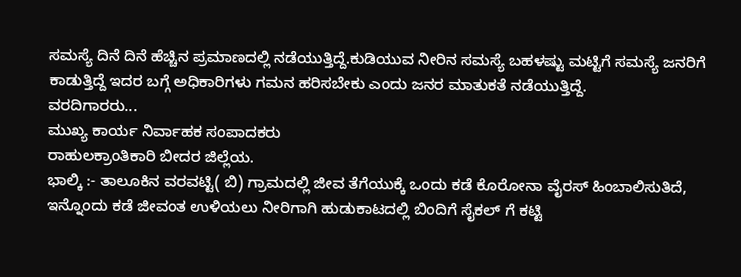ಸಮಸ್ಯೆ ದಿನೆ ದಿನೆ ಹೆಚ್ಚಿನ ಪ್ರಮಾಣದಲ್ಲಿ ನಡೆಯುತ್ತಿದ್ದೆ.ಕುಡಿಯುವ ನೀರಿನ ಸಮಸ್ಯೆ ಬಹಳಷ್ಟು ಮಟ್ಟಿಗೆ ಸಮಸ್ಯೆ ಜನರಿಗೆ ಕಾಡುತ್ತಿದ್ದೆ ಇದರ ಬಗ್ಗೆ ಅಧಿಕಾರಿಗಳು ಗಮನ ಹರಿಸಬೇಕು ಎಂದು ಜನರ ಮಾತುಕತೆ ನಡೆಯುತ್ತಿದ್ದೆ.
ವರದಿಗಾರರು...
ಮುಖ್ಯ ಕಾರ್ಯ ನಿರ್ವಾಹಕ ಸಂಪಾದಕರು
ರಾಹುಲಕ್ರಾಂತಿಕಾರಿ ಬೀದರ ಜಿಲ್ಲೆಯ.
ಭಾಲ್ಕಿ :- ತಾಲೂಕಿನ ವರವಟ್ಟಿ( ಬಿ) ಗ್ರಾಮದಲ್ಲಿ ಜೀವ ತೆಗೆಯುಕ್ಕೆ ಒಂದು ಕಡೆ ಕೊರೋನಾ ವೈರಸ್ ಹಿಂಬಾಲಿಸುತಿದೆ,
ಇನ್ನೊಂದು ಕಡೆ ಜೀವಂತ ಉಳಿಯಲು ನೀರಿಗಾಗಿ ಹುಡುಕಾಟದಲ್ಲಿ ಬಿಂದಿಗೆ ಸೈಕಲ್ ಗೆ ಕಟ್ಟಿ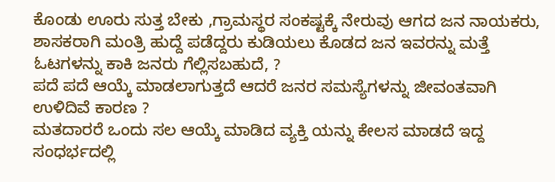ಕೊಂಡು ಊರು ಸುತ್ತ ಬೇಕು ,ಗ್ರಾಮಸ್ಥರ ಸಂಕಷ್ಟಕ್ಕೆ ನೇರುವು ಆಗದ ಜನ ನಾಯಕರು,
ಶಾಸಕರಾಗಿ ಮಂತ್ರಿ ಹುದ್ದೆ ಪಡೆದ್ದರು ಕುಡಿಯಲು ಕೊಡದ ಜನ ಇವರನ್ನು ಮತ್ತೆ ಓಟಗಳನ್ನು ಕಾಕಿ ಜನರು ಗೆಲ್ಲಿಸಬಹುದೆ, ?
ಪದೆ ಪದೆ ಆಯ್ಕೆ ಮಾಡಲಾಗುತ್ತದೆ ಆದರೆ ಜನರ ಸಮಸ್ಯೆಗಳನ್ನು ಜೀವಂತವಾಗಿ ಉಳಿದಿವೆ ಕಾರಣ ?
ಮತದಾರರೆ ಒಂದು ಸಲ ಆಯ್ಕೆ ಮಾಡಿದ ವ್ಯಕ್ತಿ ಯನ್ನು ಕೇಲಸ ಮಾಡದೆ ಇದ್ದ ಸಂಧರ್ಭದಲ್ಲಿ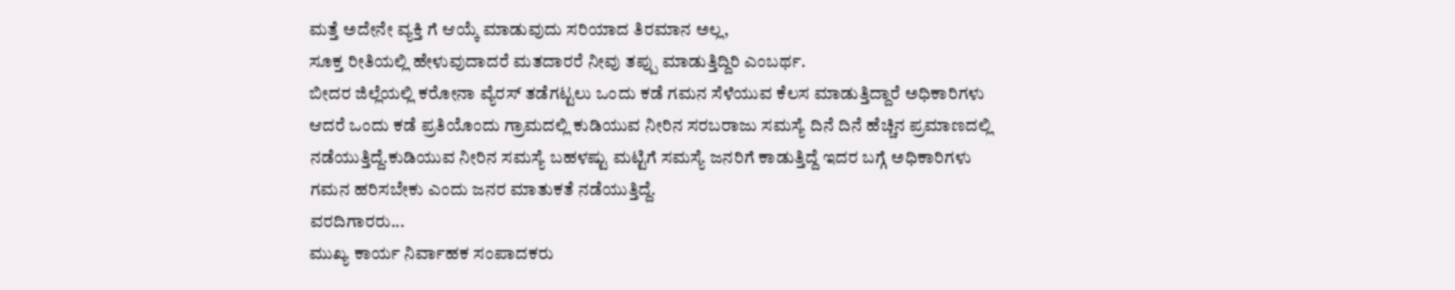ಮತ್ತೆ ಅದೇನೇ ವ್ಯಕ್ತಿ ಗೆ ಆಯ್ಕೆ ಮಾಡುವುದು ಸರಿಯಾದ ತಿರಮಾನ ಅಲ್ಲ,
ಸೂಕ್ತ ರೀತಿಯಲ್ಲಿ ಹೇಳುವುದಾದರೆ ಮತದಾರರೆ ನೀವು ತಪ್ಪು ಮಾಡುತ್ತಿದ್ದಿರಿ ಎಂಬರ್ಥ.
ಬೀದರ ಜಿಲ್ಲೆಯಲ್ಲಿ ಕರೋನಾ ವ್ಯೆರಸ್ ತಡೆಗಟ್ಟಲು ಒಂದು ಕಡೆ ಗಮನ ಸೆಳೆಯುವ ಕೆಲಸ ಮಾಡುತ್ತಿದ್ದಾರೆ ಅಧಿಕಾರಿಗಳು ಆದರೆ ಒಂದು ಕಡೆ ಪ್ರತಿಯೊಂದು ಗ್ರಾಮದಲ್ಲಿ ಕುಡಿಯುವ ನೀರಿನ ಸರಬರಾಜು ಸಮಸ್ಯೆ ದಿನೆ ದಿನೆ ಹೆಚ್ಚಿನ ಪ್ರಮಾಣದಲ್ಲಿ ನಡೆಯುತ್ತಿದ್ದೆ.ಕುಡಿಯುವ ನೀರಿನ ಸಮಸ್ಯೆ ಬಹಳಷ್ಟು ಮಟ್ಟಿಗೆ ಸಮಸ್ಯೆ ಜನರಿಗೆ ಕಾಡುತ್ತಿದ್ದೆ ಇದರ ಬಗ್ಗೆ ಅಧಿಕಾರಿಗಳು ಗಮನ ಹರಿಸಬೇಕು ಎಂದು ಜನರ ಮಾತುಕತೆ ನಡೆಯುತ್ತಿದ್ದೆ.
ವರದಿಗಾರರು...
ಮುಖ್ಯ ಕಾರ್ಯ ನಿರ್ವಾಹಕ ಸಂಪಾದಕರು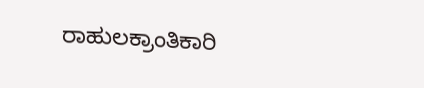ರಾಹುಲಕ್ರಾಂತಿಕಾರಿ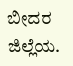ಬೀದರ ಜಿಲ್ಲೆಯ.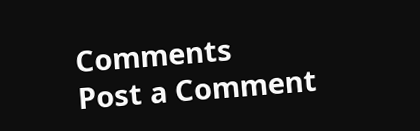Comments
Post a Comment